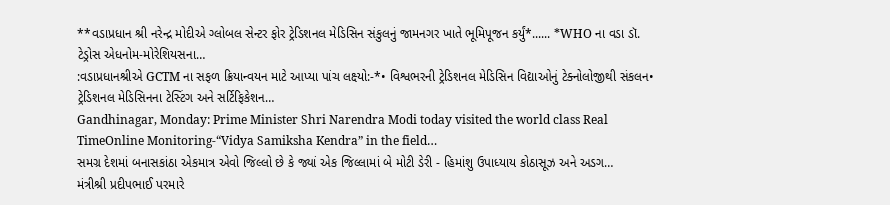**વડાપ્રધાન શ્રી નરેન્દ્ર મોદીએ ગ્લોબલ સેન્ટર ફોર ટ્રેડિશનલ મેડિસિન સંકુલનું જામનગર ખાતે ભૂમિપૂજન કર્યું*...... *WHO ના વડા ડૉ. ટેડ્રોસ એધનોમ-મોરેશિયસના…
:વડાપ્રધાનશ્રીએ GCTM ના સફળ ક્રિયાન્વયન માટે આપ્યા પાંચ લક્ષ્યો:-*• વિશ્વભરની ટ્રેડિશનલ મેડિસિન વિદ્યાઓનું ટેક્નોલોજીથી સંકલન• ટ્રેડિશનલ મેડિસિનના ટેસ્ટિંગ અને સર્ટિફિકેશન…
Gandhinagar, Monday: Prime Minister Shri Narendra Modi today visited the world class Real TimeOnline Monitoring-“Vidya Samiksha Kendra” in the field…
સમગ્ર દેશમાં બનાસકાંઠા એકમાત્ર એવો જિલ્લો છે કે જ્યાં એક જિલ્લામાં બે મોટી ડેરી - હિમાંશુ ઉપાધ્યાય કોઠાસૂઝ અને અડગ…
મંત્રીશ્રી પ્રદીપભાઈ પરમારે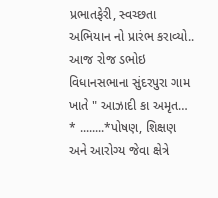પ્રભાતફેરી, સ્વચ્છતા અભિયાન નો પ્રારંભ કરાવ્યો.. આજ રોજ ડભોઇ વિધાનસભાના સુંદરપુરા ગામ ખાતે " આઝાદી કા અમૃત…
* ........*પોષણ, શિક્ષણ અને આરોગ્ય જેવા ક્ષેત્રે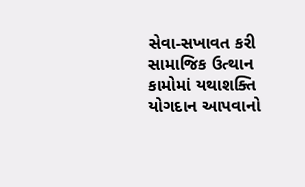સેવા-સખાવત કરી સામાજિક ઉત્થાન કામોમાં યથાશક્તિ યોગદાન આપવાનો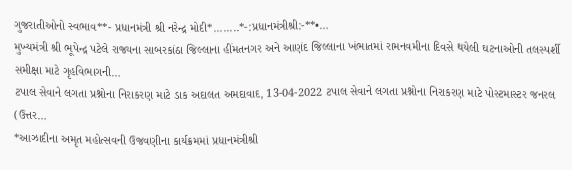ગુજરાતીઓનો સ્વભાવ**- પ્રધાનમંત્રી શ્રી નરેન્દ્ર મોદી*........*-:પ્રધાનમંત્રીશ્રી:-**•…
મુખ્યમંત્રી શ્રી ભૂપેન્દ્ર પટેલે રાજ્યના સાબરકાંઠા જિલ્લાના હીંમતનગર અને આણંદ જિલ્લાના ખંભાતમાં રામનવમીના દિવસે થયેલી ઘટનાઓની તલસ્પર્શી સમીક્ષા માટે ગૃહવિભાગની…
ટપાલ સેવાને લગતા પ્રશ્નોના નિરાકરણ માટે ડાક અદાલત અમદાવાદ, 13-04-2022 ટપાલ સેવાને લગતા પ્રશ્નોના નિરાકરણ માટે પોસ્ટમાસ્ટર જનરલ (ઉત્તર…
*આઝાદીના અમૃત મહોત્સવની ઉજવણીના કાર્યક્રમમાં પ્રધાનમંત્રીશ્રી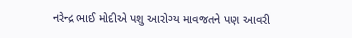નરેન્દ્ર ભાઈ મોદીએ પશુ આરોગ્ય માવજતને પણ આવરી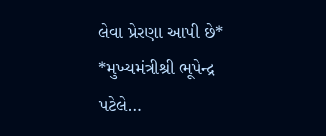લેવા પ્રેરણા આપી છે* *મુખ્યમંત્રીશ્રી ભૂપેન્દ્ર પટેલે…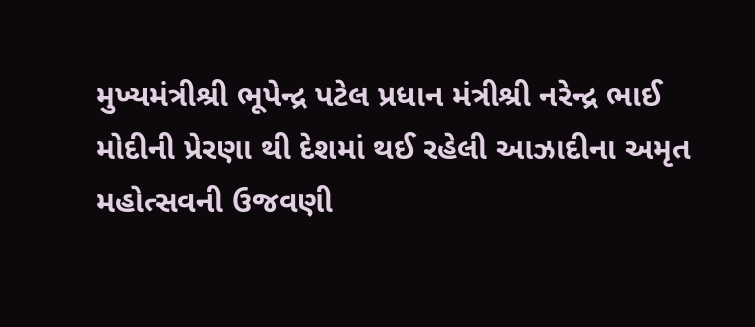મુખ્યમંત્રીશ્રી ભૂપેન્દ્ર પટેલ પ્રધાન મંત્રીશ્રી નરેન્દ્ર ભાઈ મોદીની પ્રેરણા થી દેશમાં થઈ રહેલી આઝાદીના અમૃત મહોત્સવની ઉજવણી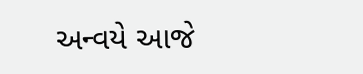અન્વયે આજે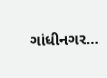ગાંધીનગર…